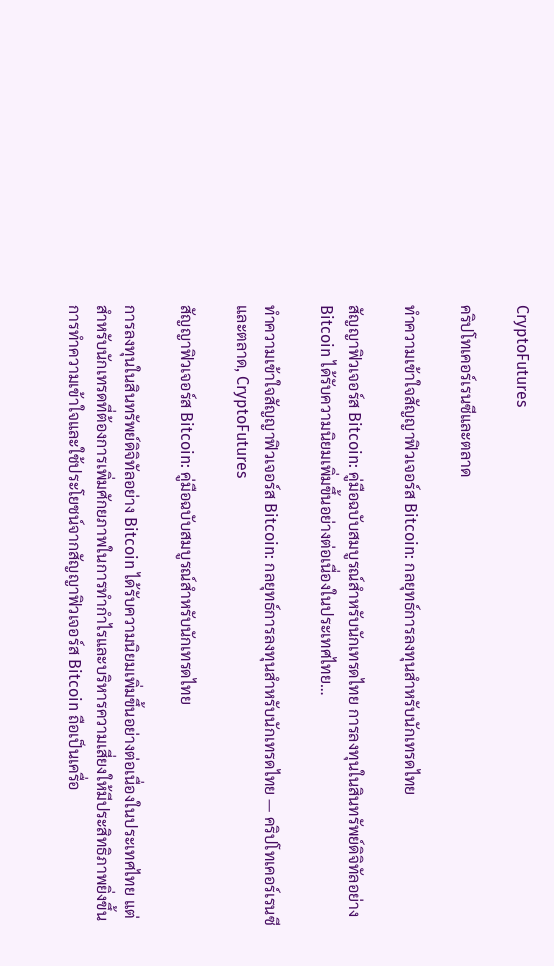CryptoFutures

คริปโทเคอร์เรนซีและตลาด

ทำความเข้าใจสัญญาฟิวเจอร์ส Bitcoin: กลยุทธ์การลงทุนสำหรับนักเทรดไทย

สัญญาฟิวเจอร์ส Bitcoin: คู่มือฉบับสมบูรณ์สำหรับนักเทรดไทย การลงทุนในสินทรัพย์ดิจิทัลอย่าง Bitcoin ได้รับความนิยมเพิ่มขึ้นอย่างต่อเนื่องในประเทศไทย…

ทำความเข้าใจสัญญาฟิวเจอร์ส Bitcoin: กลยุทธ์การลงทุนสำหรับนักเทรดไทย — คริปโทเคอร์เรนซีและตลาด, CryptoFutures

สัญญาฟิวเจอร์ส Bitcoin: คู่มือฉบับสมบูรณ์สำหรับนักเทรดไทย

การลงทุนในสินทรัพย์ดิจิทัลอย่าง Bitcoin ได้รับความนิยมเพิ่มขึ้นอย่างต่อเนื่องในประเทศไทย แต่สำหรับนักเทรดที่ต้องการเพิ่มศักยภาพในการทำกำไรและบริหารความเสี่ยงให้มีประสิทธิภาพยิ่งขึ้น การทำความเข้าใจและใช้ประโยชน์จากสัญญาฟิวเจอร์ส Bitcoin ถือเป็นเครื่อ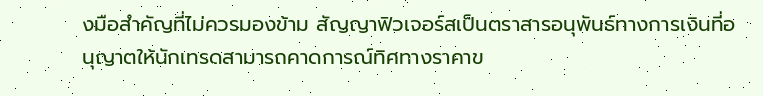งมือสำคัญที่ไม่ควรมองข้าม สัญญาฟิวเจอร์สเป็นตราสารอนุพันธ์ทางการเงินที่อนุญาตให้นักเทรดสามารถคาดการณ์ทิศทางราคาข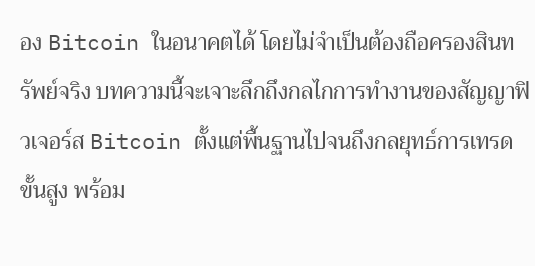อง Bitcoin ในอนาคตได้ โดยไม่จำเป็นต้องถือครองสินทรัพย์จริง บทความนี้จะเจาะลึกถึงกลไกการทำงานของสัญญาฟิวเจอร์ส Bitcoin ตั้งแต่พื้นฐานไปจนถึงกลยุทธ์การเทรดขั้นสูง พร้อม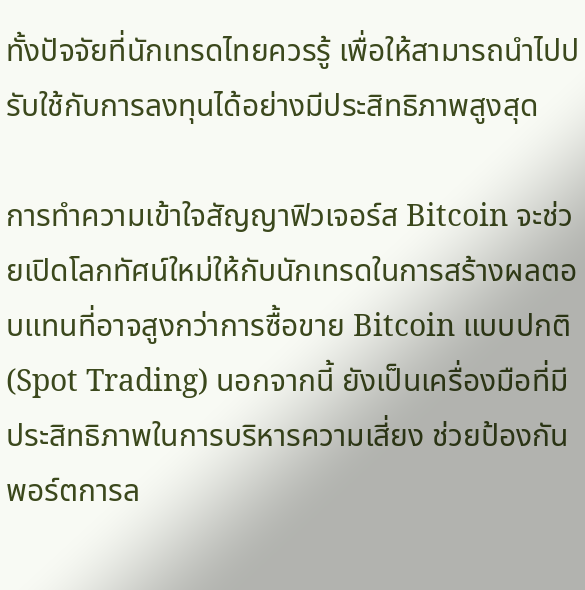ทั้งปัจจัยที่นักเทรดไทยควรรู้ เพื่อให้สามารถนำไปปรับใช้กับการลงทุนได้อย่างมีประสิทธิภาพสูงสุด

การทำความเข้าใจสัญญาฟิวเจอร์ส Bitcoin จะช่วยเปิดโลกทัศน์ใหม่ให้กับนักเทรดในการสร้างผลตอบแทนที่อาจสูงกว่าการซื้อขาย Bitcoin แบบปกติ (Spot Trading) นอกจากนี้ ยังเป็นเครื่องมือที่มีประสิทธิภาพในการบริหารความเสี่ยง ช่วยป้องกันพอร์ตการล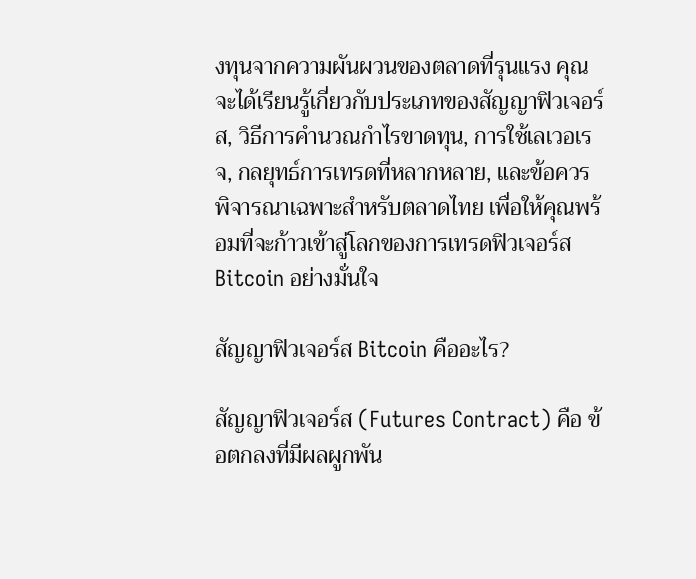งทุนจากความผันผวนของตลาดที่รุนแรง คุณจะได้เรียนรู้เกี่ยวกับประเภทของสัญญาฟิวเจอร์ส, วิธีการคำนวณกำไรขาดทุน, การใช้เลเวอเรจ, กลยุทธ์การเทรดที่หลากหลาย, และข้อควรพิจารณาเฉพาะสำหรับตลาดไทย เพื่อให้คุณพร้อมที่จะก้าวเข้าสู่โลกของการเทรดฟิวเจอร์ส Bitcoin อย่างมั่นใจ

สัญญาฟิวเจอร์ส Bitcoin คืออะไร?

สัญญาฟิวเจอร์ส (Futures Contract) คือ ข้อตกลงที่มีผลผูกพัน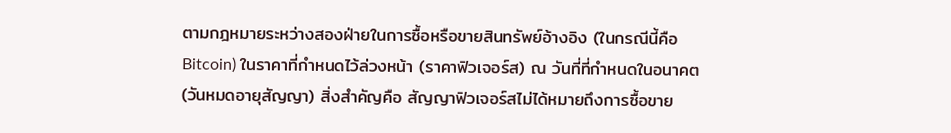ตามกฎหมายระหว่างสองฝ่ายในการซื้อหรือขายสินทรัพย์อ้างอิง (ในกรณีนี้คือ Bitcoin) ในราคาที่กำหนดไว้ล่วงหน้า (ราคาฟิวเจอร์ส) ณ วันที่ที่กำหนดในอนาคต (วันหมดอายุสัญญา) สิ่งสำคัญคือ สัญญาฟิวเจอร์สไม่ได้หมายถึงการซื้อขาย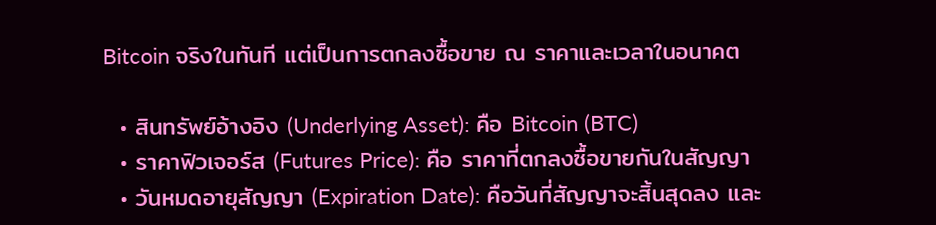Bitcoin จริงในทันที แต่เป็นการตกลงซื้อขาย ณ ราคาและเวลาในอนาคต

  • สินทรัพย์อ้างอิง (Underlying Asset): คือ Bitcoin (BTC)
  • ราคาฟิวเจอร์ส (Futures Price): คือ ราคาที่ตกลงซื้อขายกันในสัญญา
  • วันหมดอายุสัญญา (Expiration Date): คือวันที่สัญญาจะสิ้นสุดลง และ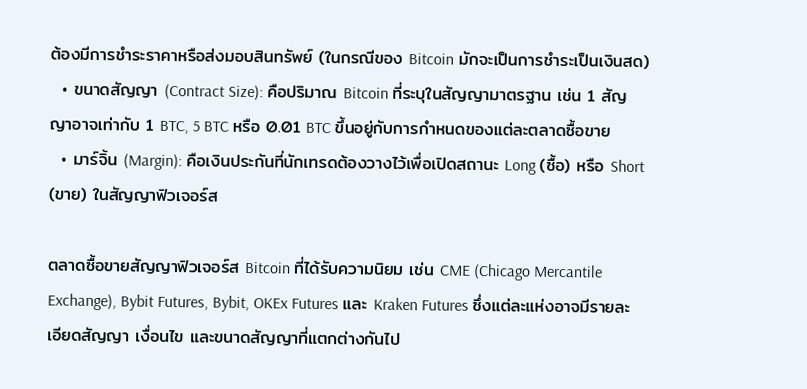ต้องมีการชำระราคาหรือส่งมอบสินทรัพย์ (ในกรณีของ Bitcoin มักจะเป็นการชำระเป็นเงินสด)
  • ขนาดสัญญา (Contract Size): คือปริมาณ Bitcoin ที่ระบุในสัญญามาตรฐาน เช่น 1 สัญญาอาจเท่ากับ 1 BTC, 5 BTC หรือ 0.01 BTC ขึ้นอยู่กับการกำหนดของแต่ละตลาดซื้อขาย
  • มาร์จิ้น (Margin): คือเงินประกันที่นักเทรดต้องวางไว้เพื่อเปิดสถานะ Long (ซื้อ) หรือ Short (ขาย) ในสัญญาฟิวเจอร์ส

ตลาดซื้อขายสัญญาฟิวเจอร์ส Bitcoin ที่ได้รับความนิยม เช่น CME (Chicago Mercantile Exchange), Bybit Futures, Bybit, OKEx Futures และ Kraken Futures ซึ่งแต่ละแห่งอาจมีรายละเอียดสัญญา เงื่อนไข และขนาดสัญญาที่แตกต่างกันไป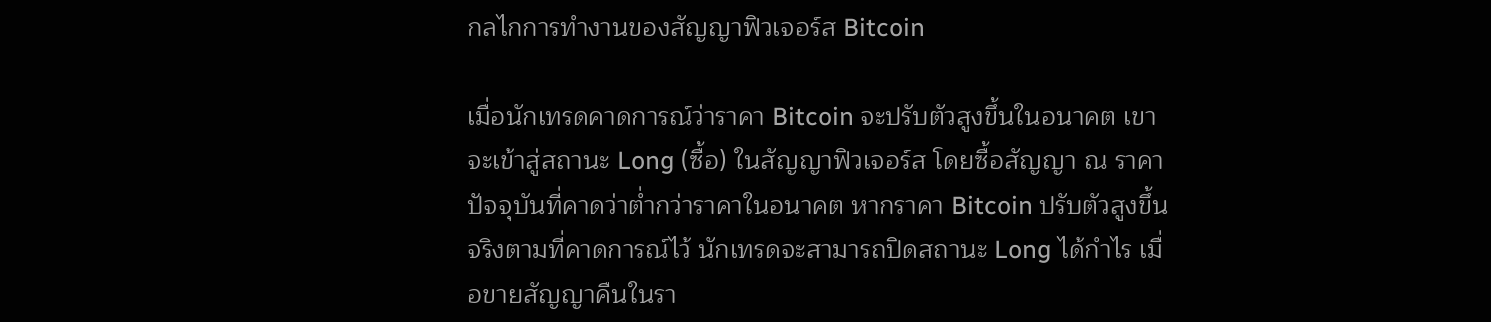กลไกการทำงานของสัญญาฟิวเจอร์ส Bitcoin

เมื่อนักเทรดคาดการณ์ว่าราคา Bitcoin จะปรับตัวสูงขึ้นในอนาคต เขาจะเข้าสู่สถานะ Long (ซื้อ) ในสัญญาฟิวเจอร์ส โดยซื้อสัญญา ณ ราคาปัจจุบันที่คาดว่าต่ำกว่าราคาในอนาคต หากราคา Bitcoin ปรับตัวสูงขึ้นจริงตามที่คาดการณ์ไว้ นักเทรดจะสามารถปิดสถานะ Long ได้กำไร เมื่อขายสัญญาคืนในรา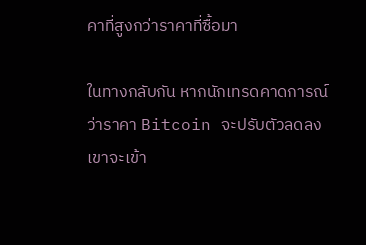คาที่สูงกว่าราคาที่ซื้อมา

ในทางกลับกัน หากนักเทรดคาดการณ์ว่าราคา Bitcoin จะปรับตัวลดลง เขาจะเข้า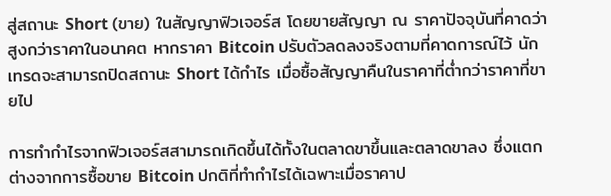สู่สถานะ Short (ขาย) ในสัญญาฟิวเจอร์ส โดยขายสัญญา ณ ราคาปัจจุบันที่คาดว่าสูงกว่าราคาในอนาคต หากราคา Bitcoin ปรับตัวลดลงจริงตามที่คาดการณ์ไว้ นักเทรดจะสามารถปิดสถานะ Short ได้กำไร เมื่อซื้อสัญญาคืนในราคาที่ต่ำกว่าราคาที่ขายไป

การทำกำไรจากฟิวเจอร์สสามารถเกิดขึ้นได้ทั้งในตลาดขาขึ้นและตลาดขาลง ซึ่งแตกต่างจากการซื้อขาย Bitcoin ปกติที่ทำกำไรได้เฉพาะเมื่อราคาป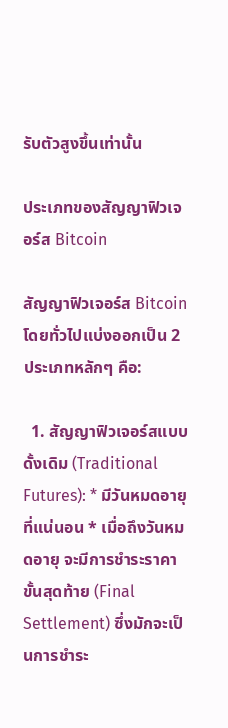รับตัวสูงขึ้นเท่านั้น

ประเภทของสัญญาฟิวเจอร์ส Bitcoin

สัญญาฟิวเจอร์ส Bitcoin โดยทั่วไปแบ่งออกเป็น 2 ประเภทหลักๆ คือ:

  1. สัญญาฟิวเจอร์สแบบดั้งเดิม (Traditional Futures): * มีวันหมดอายุที่แน่นอน * เมื่อถึงวันหมดอายุ จะมีการชำระราคาขั้นสุดท้าย (Final Settlement) ซึ่งมักจะเป็นการชำระ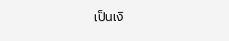เป็นเงิ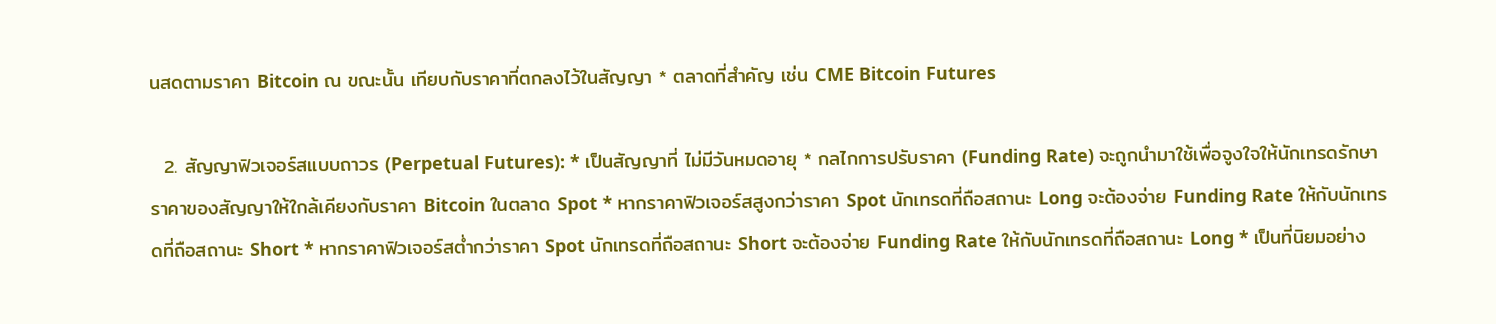นสดตามราคา Bitcoin ณ ขณะนั้น เทียบกับราคาที่ตกลงไว้ในสัญญา * ตลาดที่สำคัญ เช่น CME Bitcoin Futures

  2. สัญญาฟิวเจอร์สแบบถาวร (Perpetual Futures): * เป็นสัญญาที่ ไม่มีวันหมดอายุ * กลไกการปรับราคา (Funding Rate) จะถูกนำมาใช้เพื่อจูงใจให้นักเทรดรักษาราคาของสัญญาให้ใกล้เคียงกับราคา Bitcoin ในตลาด Spot * หากราคาฟิวเจอร์สสูงกว่าราคา Spot นักเทรดที่ถือสถานะ Long จะต้องจ่าย Funding Rate ให้กับนักเทรดที่ถือสถานะ Short * หากราคาฟิวเจอร์สต่ำกว่าราคา Spot นักเทรดที่ถือสถานะ Short จะต้องจ่าย Funding Rate ให้กับนักเทรดที่ถือสถานะ Long * เป็นที่นิยมอย่าง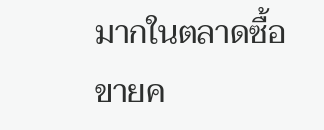มากในตลาดซื้อขายค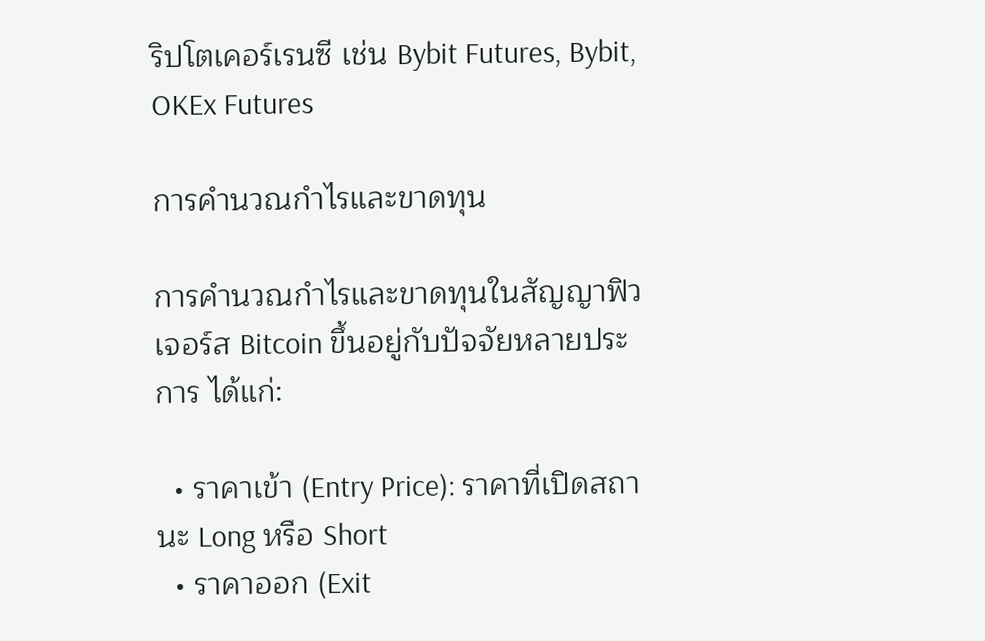ริปโตเคอร์เรนซี เช่น Bybit Futures, Bybit, OKEx Futures

การคำนวณกำไรและขาดทุน

การคำนวณกำไรและขาดทุนในสัญญาฟิวเจอร์ส Bitcoin ขึ้นอยู่กับปัจจัยหลายประการ ได้แก่:

  • ราคาเข้า (Entry Price): ราคาที่เปิดสถานะ Long หรือ Short
  • ราคาออก (Exit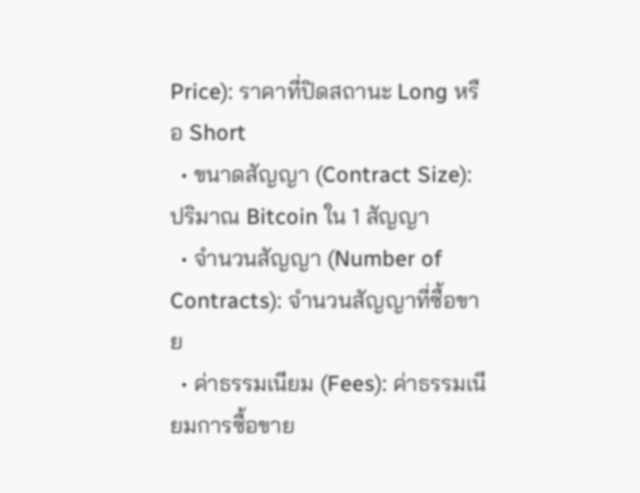Price): ราคาที่ปิดสถานะ Long หรือ Short
  • ขนาดสัญญา (Contract Size): ปริมาณ Bitcoin ใน 1 สัญญา
  • จำนวนสัญญา (Number of Contracts): จำนวนสัญญาที่ซื้อขาย
  • ค่าธรรมเนียม (Fees): ค่าธรรมเนียมการซื้อขาย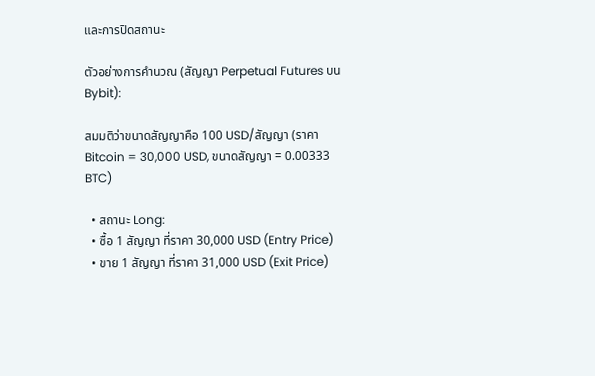และการปิดสถานะ

ตัวอย่างการคำนวณ (สัญญา Perpetual Futures บน Bybit):

สมมติว่าขนาดสัญญาคือ 100 USD/สัญญา (ราคา Bitcoin = 30,000 USD, ขนาดสัญญา = 0.00333 BTC)

  • สถานะ Long:
  • ซื้อ 1 สัญญา ที่ราคา 30,000 USD (Entry Price)
  • ขาย 1 สัญญา ที่ราคา 31,000 USD (Exit Price)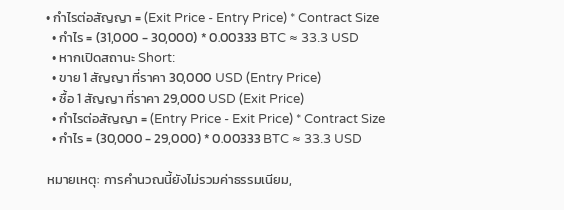• กำไรต่อสัญญา = (Exit Price - Entry Price) * Contract Size
  • กำไร = (31,000 - 30,000) * 0.00333 BTC ≈ 33.3 USD
  • หากเปิดสถานะ Short:
  • ขาย 1 สัญญา ที่ราคา 30,000 USD (Entry Price)
  • ซื้อ 1 สัญญา ที่ราคา 29,000 USD (Exit Price)
  • กำไรต่อสัญญา = (Entry Price - Exit Price) * Contract Size
  • กำไร = (30,000 - 29,000) * 0.00333 BTC ≈ 33.3 USD

หมายเหตุ: การคำนวณนี้ยังไม่รวมค่าธรรมเนียม,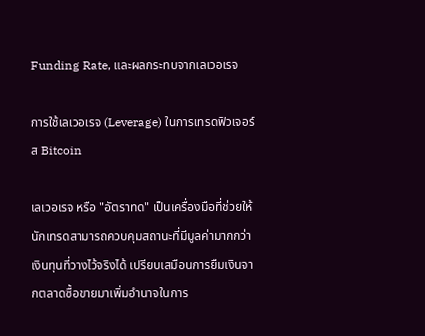Funding Rate, และผลกระทบจากเลเวอเรจ

การใช้เลเวอเรจ (Leverage) ในการเทรดฟิวเจอร์ส Bitcoin

เลเวอเรจ หรือ "อัตราทด" เป็นเครื่องมือที่ช่วยให้นักเทรดสามารถควบคุมสถานะที่มีมูลค่ามากกว่าเงินทุนที่วางไว้จริงได้ เปรียบเสมือนการยืมเงินจากตลาดซื้อขายมาเพิ่มอำนาจในการ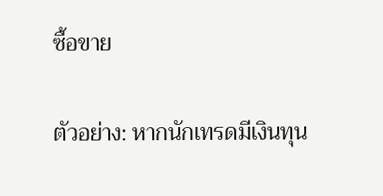ซื้อขาย

ตัวอย่าง: หากนักเทรดมีเงินทุน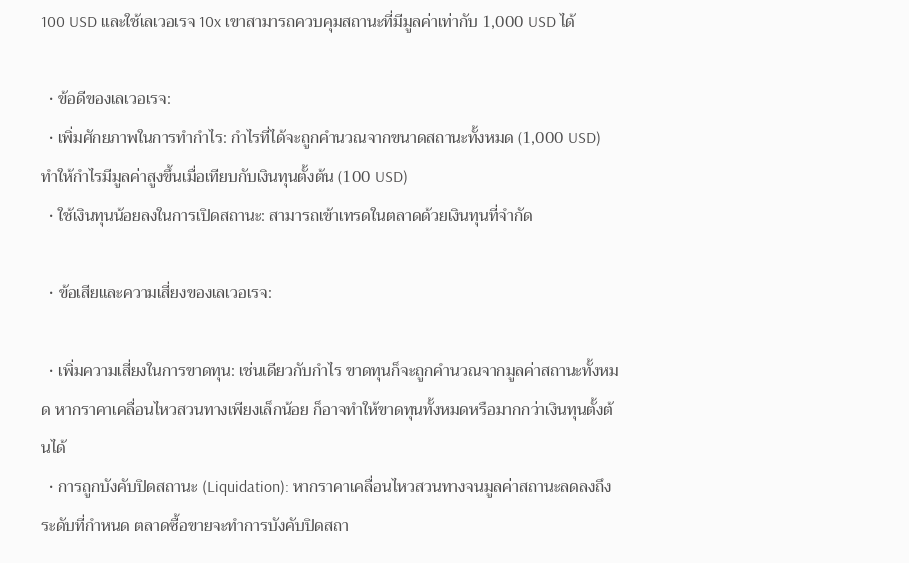100 USD และใช้เลเวอเรจ 10x เขาสามารถควบคุมสถานะที่มีมูลค่าเท่ากับ 1,000 USD ได้

  • ข้อดีของเลเวอเรจ:
  • เพิ่มศักยภาพในการทำกำไร: กำไรที่ได้จะถูกคำนวณจากขนาดสถานะทั้งหมด (1,000 USD) ทำให้กำไรมีมูลค่าสูงขึ้นเมื่อเทียบกับเงินทุนตั้งต้น (100 USD)
  • ใช้เงินทุนน้อยลงในการเปิดสถานะ: สามารถเข้าเทรดในตลาดด้วยเงินทุนที่จำกัด

  • ข้อเสียและความเสี่ยงของเลเวอเรจ:

  • เพิ่มความเสี่ยงในการขาดทุน: เช่นเดียวกับกำไร ขาดทุนก็จะถูกคำนวณจากมูลค่าสถานะทั้งหมด หากราคาเคลื่อนไหวสวนทางเพียงเล็กน้อย ก็อาจทำให้ขาดทุนทั้งหมดหรือมากกว่าเงินทุนตั้งต้นได้
  • การถูกบังคับปิดสถานะ (Liquidation): หากราคาเคลื่อนไหวสวนทางจนมูลค่าสถานะลดลงถึงระดับที่กำหนด ตลาดซื้อขายจะทำการบังคับปิดสถา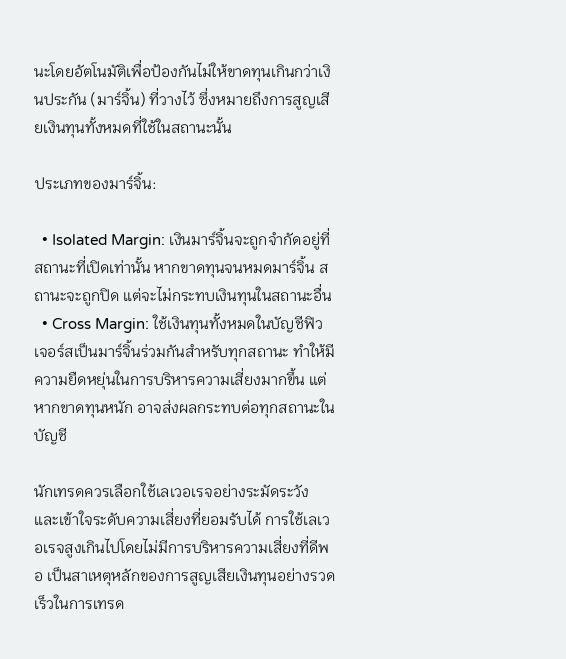นะโดยอัตโนมัติเพื่อป้องกันไม่ให้ขาดทุนเกินกว่าเงินประกัน (มาร์จิ้น) ที่วางไว้ ซึ่งหมายถึงการสูญเสียเงินทุนทั้งหมดที่ใช้ในสถานะนั้น

ประเภทของมาร์จิ้น:

  • Isolated Margin: เงินมาร์จิ้นจะถูกจำกัดอยู่ที่สถานะที่เปิดเท่านั้น หากขาดทุนจนหมดมาร์จิ้น สถานะจะถูกปิด แต่จะไม่กระทบเงินทุนในสถานะอื่น
  • Cross Margin: ใช้เงินทุนทั้งหมดในบัญชีฟิวเจอร์สเป็นมาร์จิ้นร่วมกันสำหรับทุกสถานะ ทำให้มีความยืดหยุ่นในการบริหารความเสี่ยงมากขึ้น แต่หากขาดทุนหนัก อาจส่งผลกระทบต่อทุกสถานะในบัญชี

นักเทรดควรเลือกใช้เลเวอเรจอย่างระมัดระวัง และเข้าใจระดับความเสี่ยงที่ยอมรับได้ การใช้เลเวอเรจสูงเกินไปโดยไม่มีการบริหารความเสี่ยงที่ดีพอ เป็นสาเหตุหลักของการสูญเสียเงินทุนอย่างรวดเร็วในการเทรด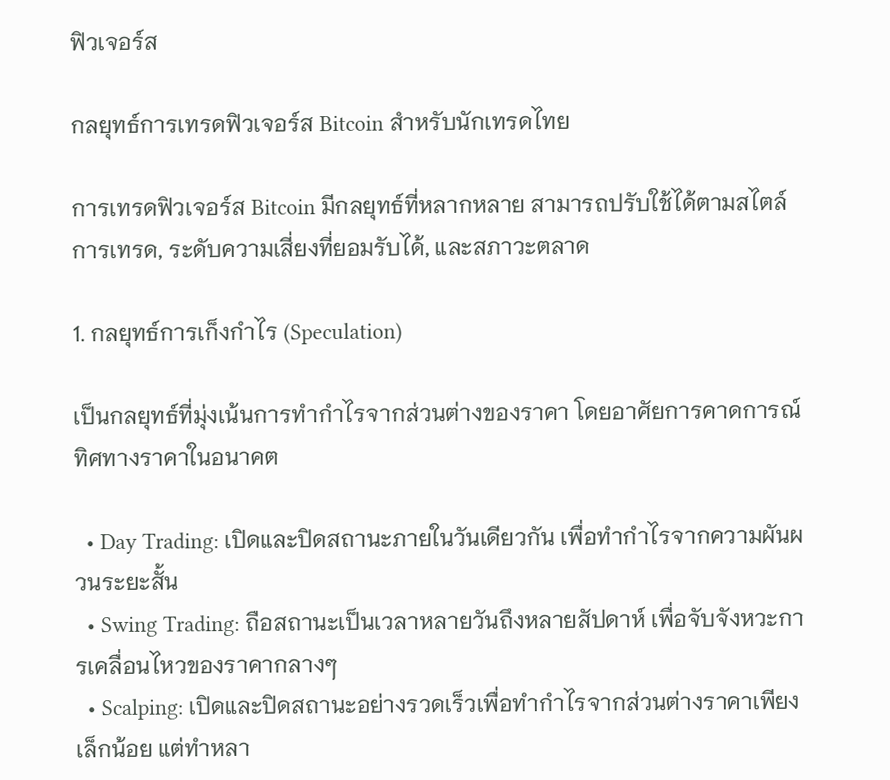ฟิวเจอร์ส

กลยุทธ์การเทรดฟิวเจอร์ส Bitcoin สำหรับนักเทรดไทย

การเทรดฟิวเจอร์ส Bitcoin มีกลยุทธ์ที่หลากหลาย สามารถปรับใช้ได้ตามสไตล์การเทรด, ระดับความเสี่ยงที่ยอมรับได้, และสภาวะตลาด

1. กลยุทธ์การเก็งกำไร (Speculation)

เป็นกลยุทธ์ที่มุ่งเน้นการทำกำไรจากส่วนต่างของราคา โดยอาศัยการคาดการณ์ทิศทางราคาในอนาคต

  • Day Trading: เปิดและปิดสถานะภายในวันเดียวกัน เพื่อทำกำไรจากความผันผวนระยะสั้น
  • Swing Trading: ถือสถานะเป็นเวลาหลายวันถึงหลายสัปดาห์ เพื่อจับจังหวะการเคลื่อนไหวของราคากลางๆ
  • Scalping: เปิดและปิดสถานะอย่างรวดเร็วเพื่อทำกำไรจากส่วนต่างราคาเพียงเล็กน้อย แต่ทำหลา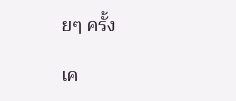ยๆ ครั้ง

เค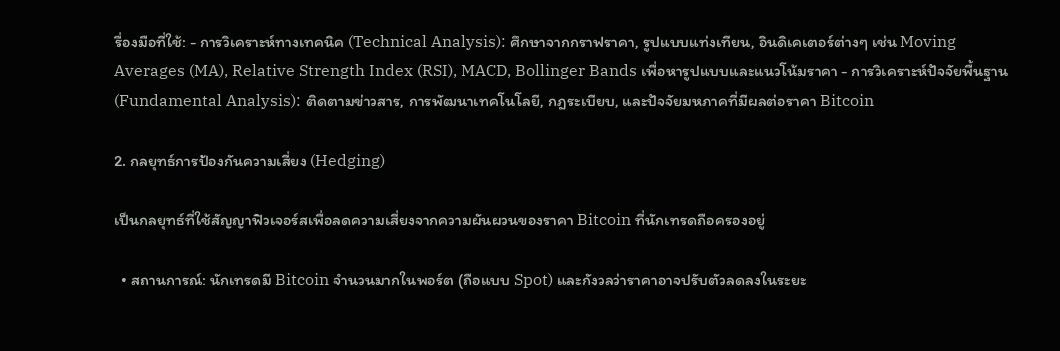รื่องมือที่ใช้: - การวิเคราะห์ทางเทคนิค (Technical Analysis): ศึกษาจากกราฟราคา, รูปแบบแท่งเทียน, อินดิเคเตอร์ต่างๆ เช่น Moving Averages (MA), Relative Strength Index (RSI), MACD, Bollinger Bands เพื่อหารูปแบบและแนวโน้มราคา - การวิเคราะห์ปัจจัยพื้นฐาน (Fundamental Analysis): ติดตามข่าวสาร, การพัฒนาเทคโนโลยี, กฎระเบียบ, และปัจจัยมหภาคที่มีผลต่อราคา Bitcoin

2. กลยุทธ์การป้องกันความเสี่ยง (Hedging)

เป็นกลยุทธ์ที่ใช้สัญญาฟิวเจอร์สเพื่อลดความเสี่ยงจากความผันผวนของราคา Bitcoin ที่นักเทรดถือครองอยู่

  • สถานการณ์: นักเทรดมี Bitcoin จำนวนมากในพอร์ต (ถือแบบ Spot) และกังวลว่าราคาอาจปรับตัวลดลงในระยะ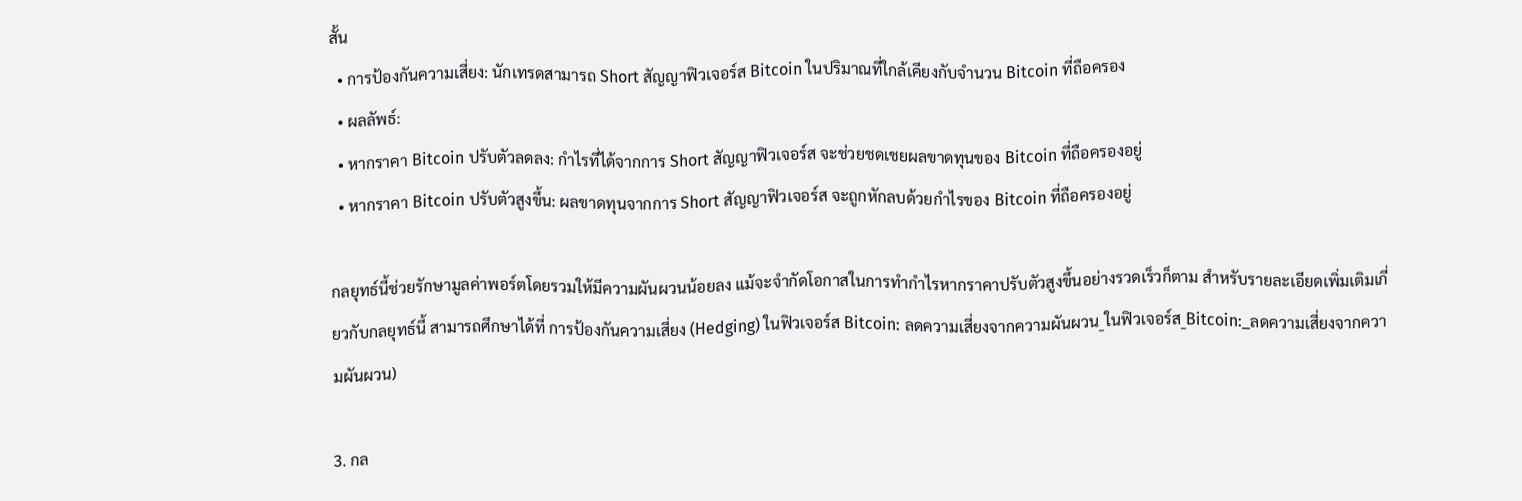สั้น
  • การป้องกันความเสี่ยง: นักเทรดสามารถ Short สัญญาฟิวเจอร์ส Bitcoin ในปริมาณที่ใกล้เคียงกับจำนวน Bitcoin ที่ถือครอง
  • ผลลัพธ์:
  • หากราคา Bitcoin ปรับตัวลดลง: กำไรที่ได้จากการ Short สัญญาฟิวเจอร์ส จะช่วยชดเชยผลขาดทุนของ Bitcoin ที่ถือครองอยู่
  • หากราคา Bitcoin ปรับตัวสูงขึ้น: ผลขาดทุนจากการ Short สัญญาฟิวเจอร์ส จะถูกหักลบด้วยกำไรของ Bitcoin ที่ถือครองอยู่

กลยุทธ์นี้ช่วยรักษามูลค่าพอร์ตโดยรวมให้มีความผันผวนน้อยลง แม้จะจำกัดโอกาสในการทำกำไรหากราคาปรับตัวสูงขึ้นอย่างรวดเร็วก็ตาม สำหรับรายละเอียดเพิ่มเติมเกี่ยวกับกลยุทธ์นี้ สามารถศึกษาได้ที่ การป้องกันความเสี่ยง (Hedging) ในฟิวเจอร์ส Bitcoin: ลดความเสี่ยงจากความผันผวน_ในฟิวเจอร์ส_Bitcoin:_ลดความเสี่ยงจากความผันผวน)

3. กล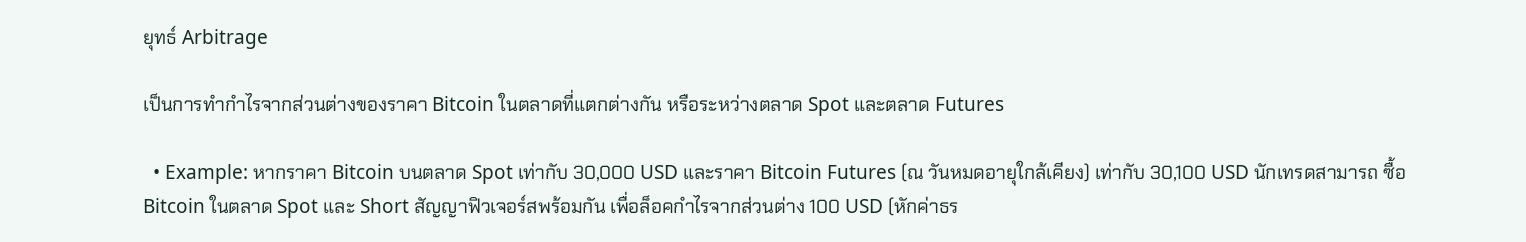ยุทธ์ Arbitrage

เป็นการทำกำไรจากส่วนต่างของราคา Bitcoin ในตลาดที่แตกต่างกัน หรือระหว่างตลาด Spot และตลาด Futures

  • Example: หากราคา Bitcoin บนตลาด Spot เท่ากับ 30,000 USD และราคา Bitcoin Futures (ณ วันหมดอายุใกล้เคียง) เท่ากับ 30,100 USD นักเทรดสามารถ ซื้อ Bitcoin ในตลาด Spot และ Short สัญญาฟิวเจอร์สพร้อมกัน เพื่อล็อคกำไรจากส่วนต่าง 100 USD (หักค่าธร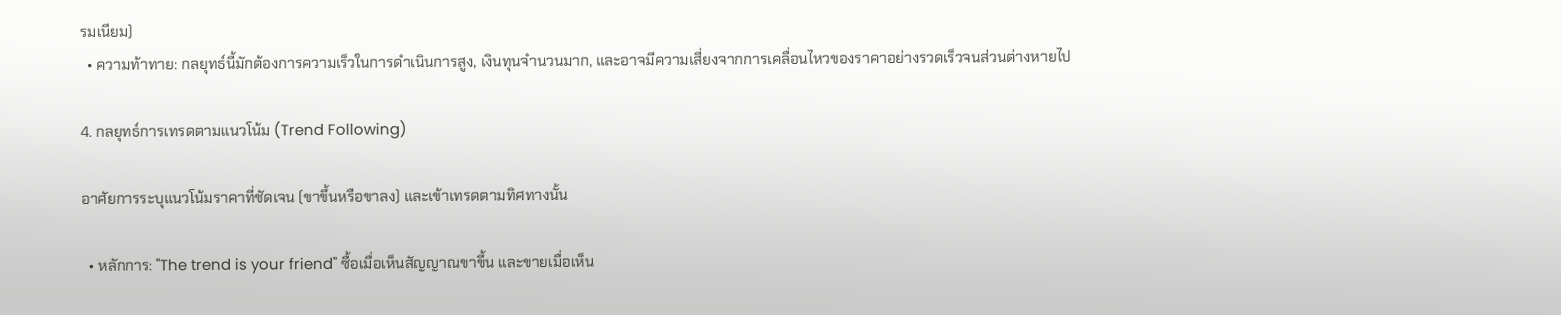รมเนียม)
  • ความท้าทาย: กลยุทธ์นี้มักต้องการความเร็วในการดำเนินการสูง, เงินทุนจำนวนมาก, และอาจมีความเสี่ยงจากการเคลื่อนไหวของราคาอย่างรวดเร็วจนส่วนต่างหายไป

4. กลยุทธ์การเทรดตามแนวโน้ม (Trend Following)

อาศัยการระบุแนวโน้มราคาที่ชัดเจน (ขาขึ้นหรือขาลง) และเข้าเทรดตามทิศทางนั้น

  • หลักการ: "The trend is your friend" ซื้อเมื่อเห็นสัญญาณขาขึ้น และขายเมื่อเห็น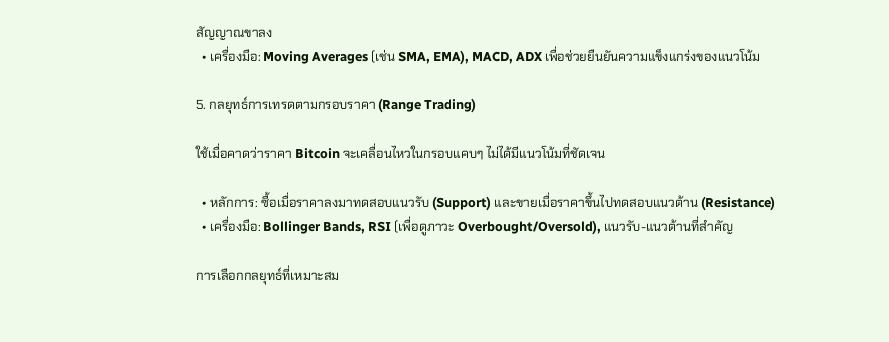สัญญาณขาลง
  • เครื่องมือ: Moving Averages (เช่น SMA, EMA), MACD, ADX เพื่อช่วยยืนยันความแข็งแกร่งของแนวโน้ม

5. กลยุทธ์การเทรดตามกรอบราคา (Range Trading)

ใช้เมื่อคาดว่าราคา Bitcoin จะเคลื่อนไหวในกรอบแคบๆ ไม่ได้มีแนวโน้มที่ชัดเจน

  • หลักการ: ซื้อเมื่อราคาลงมาทดสอบแนวรับ (Support) และขายเมื่อราคาขึ้นไปทดสอบแนวต้าน (Resistance)
  • เครื่องมือ: Bollinger Bands, RSI (เพื่อดูภาวะ Overbought/Oversold), แนวรับ-แนวต้านที่สำคัญ

การเลือกกลยุทธ์ที่เหมาะสม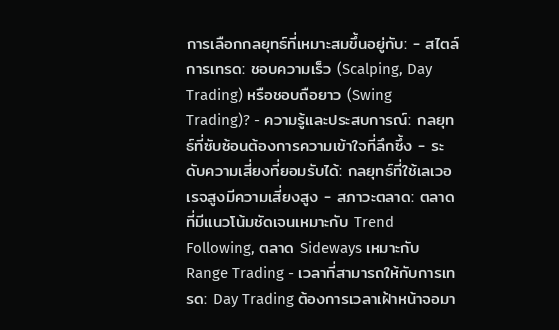การเลือกกลยุทธ์ที่เหมาะสมขึ้นอยู่กับ: - สไตล์การเทรด: ชอบความเร็ว (Scalping, Day Trading) หรือชอบถือยาว (Swing Trading)? - ความรู้และประสบการณ์: กลยุทธ์ที่ซับซ้อนต้องการความเข้าใจที่ลึกซึ้ง - ระดับความเสี่ยงที่ยอมรับได้: กลยุทธ์ที่ใช้เลเวอเรจสูงมีความเสี่ยงสูง - สภาวะตลาด: ตลาดที่มีแนวโน้มชัดเจนเหมาะกับ Trend Following, ตลาด Sideways เหมาะกับ Range Trading - เวลาที่สามารถให้กับการเทรด: Day Trading ต้องการเวลาเฝ้าหน้าจอมา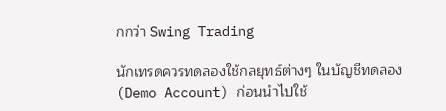กกว่า Swing Trading

นักเทรดควรทดลองใช้กลยุทธ์ต่างๆ ในบัญชีทดลอง (Demo Account) ก่อนนำไปใช้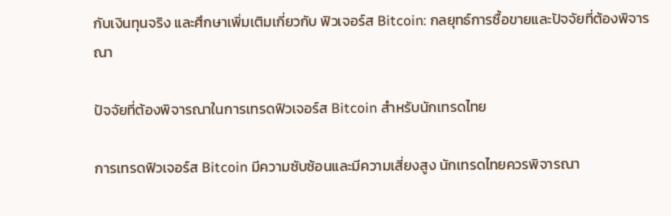กับเงินทุนจริง และศึกษาเพิ่มเติมเกี่ยวกับ ฟิวเจอร์ส Bitcoin: กลยุทธ์การซื้อขายและปัจจัยที่ต้องพิจารณา

ปัจจัยที่ต้องพิจารณาในการเทรดฟิวเจอร์ส Bitcoin สำหรับนักเทรดไทย

การเทรดฟิวเจอร์ส Bitcoin มีความซับซ้อนและมีความเสี่ยงสูง นักเทรดไทยควรพิจารณา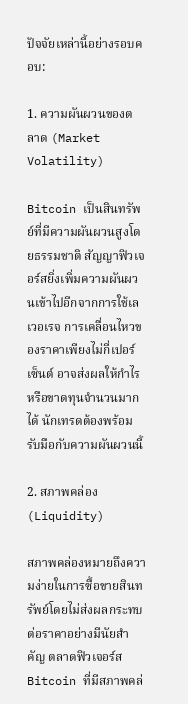ปัจจัยเหล่านี้อย่างรอบคอบ:

1. ความผันผวนของตลาด (Market Volatility)

Bitcoin เป็นสินทรัพย์ที่มีความผันผวนสูงโดยธรรมชาติ สัญญาฟิวเจอร์สยิ่งเพิ่มความผันผวนเข้าไปอีกจากการใช้เลเวอเรจ การเคลื่อนไหวของราคาเพียงไม่กี่เปอร์เซ็นต์ อาจส่งผลให้กำไรหรือขาดทุนจำนวนมากได้ นักเทรดต้องพร้อมรับมือกับความผันผวนนี้

2. สภาพคล่อง (Liquidity)

สภาพคล่องหมายถึงความง่ายในการซื้อขายสินทรัพย์โดยไม่ส่งผลกระทบต่อราคาอย่างมีนัยสำคัญ ตลาดฟิวเจอร์ส Bitcoin ที่มีสภาพคล่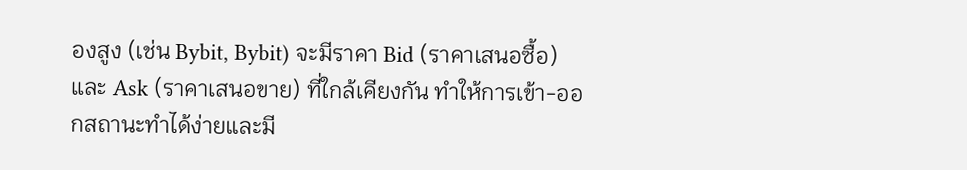องสูง (เช่น Bybit, Bybit) จะมีราคา Bid (ราคาเสนอซื้อ) และ Ask (ราคาเสนอขาย) ที่ใกล้เคียงกัน ทำให้การเข้า-ออกสถานะทำได้ง่ายและมี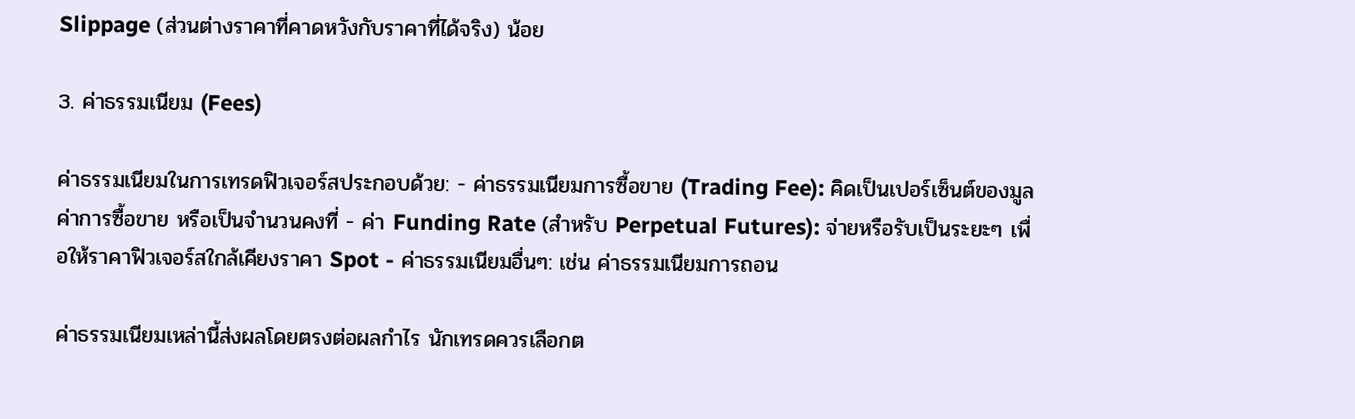Slippage (ส่วนต่างราคาที่คาดหวังกับราคาที่ได้จริง) น้อย

3. ค่าธรรมเนียม (Fees)

ค่าธรรมเนียมในการเทรดฟิวเจอร์สประกอบด้วย: - ค่าธรรมเนียมการซื้อขาย (Trading Fee): คิดเป็นเปอร์เซ็นต์ของมูลค่าการซื้อขาย หรือเป็นจำนวนคงที่ - ค่า Funding Rate (สำหรับ Perpetual Futures): จ่ายหรือรับเป็นระยะๆ เพื่อให้ราคาฟิวเจอร์สใกล้เคียงราคา Spot - ค่าธรรมเนียมอื่นๆ: เช่น ค่าธรรมเนียมการถอน

ค่าธรรมเนียมเหล่านี้ส่งผลโดยตรงต่อผลกำไร นักเทรดควรเลือกต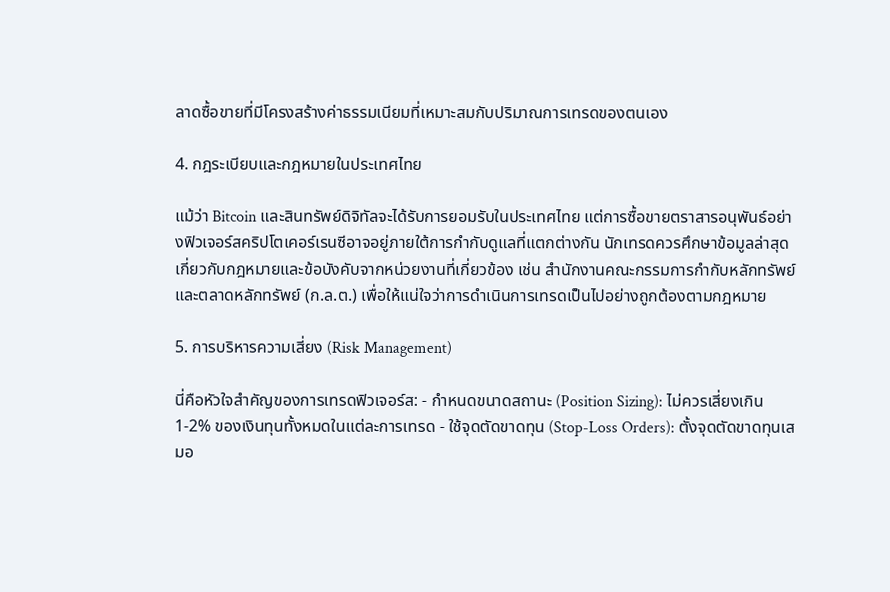ลาดซื้อขายที่มีโครงสร้างค่าธรรมเนียมที่เหมาะสมกับปริมาณการเทรดของตนเอง

4. กฎระเบียบและกฎหมายในประเทศไทย

แม้ว่า Bitcoin และสินทรัพย์ดิจิทัลจะได้รับการยอมรับในประเทศไทย แต่การซื้อขายตราสารอนุพันธ์อย่างฟิวเจอร์สคริปโตเคอร์เรนซีอาจอยู่ภายใต้การกำกับดูแลที่แตกต่างกัน นักเทรดควรศึกษาข้อมูลล่าสุดเกี่ยวกับกฎหมายและข้อบังคับจากหน่วยงานที่เกี่ยวข้อง เช่น สำนักงานคณะกรรมการกำกับหลักทรัพย์และตลาดหลักทรัพย์ (ก.ล.ต.) เพื่อให้แน่ใจว่าการดำเนินการเทรดเป็นไปอย่างถูกต้องตามกฎหมาย

5. การบริหารความเสี่ยง (Risk Management)

นี่คือหัวใจสำคัญของการเทรดฟิวเจอร์ส: - กำหนดขนาดสถานะ (Position Sizing): ไม่ควรเสี่ยงเกิน 1-2% ของเงินทุนทั้งหมดในแต่ละการเทรด - ใช้จุดตัดขาดทุน (Stop-Loss Orders): ตั้งจุดตัดขาดทุนเสมอ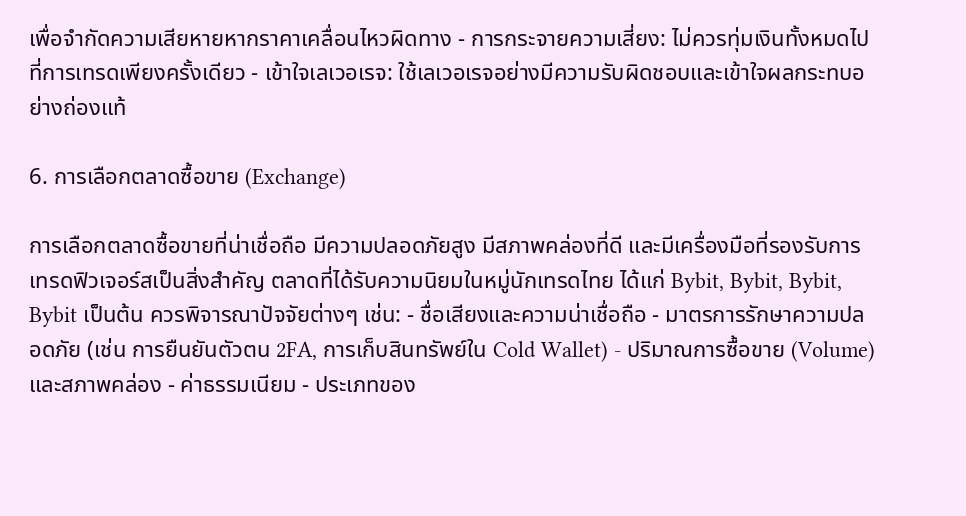เพื่อจำกัดความเสียหายหากราคาเคลื่อนไหวผิดทาง - การกระจายความเสี่ยง: ไม่ควรทุ่มเงินทั้งหมดไปที่การเทรดเพียงครั้งเดียว - เข้าใจเลเวอเรจ: ใช้เลเวอเรจอย่างมีความรับผิดชอบและเข้าใจผลกระทบอย่างถ่องแท้

6. การเลือกตลาดซื้อขาย (Exchange)

การเลือกตลาดซื้อขายที่น่าเชื่อถือ มีความปลอดภัยสูง มีสภาพคล่องที่ดี และมีเครื่องมือที่รองรับการเทรดฟิวเจอร์สเป็นสิ่งสำคัญ ตลาดที่ได้รับความนิยมในหมู่นักเทรดไทย ได้แก่ Bybit, Bybit, Bybit, Bybit เป็นต้น ควรพิจารณาปัจจัยต่างๆ เช่น: - ชื่อเสียงและความน่าเชื่อถือ - มาตรการรักษาความปลอดภัย (เช่น การยืนยันตัวตน 2FA, การเก็บสินทรัพย์ใน Cold Wallet) - ปริมาณการซื้อขาย (Volume) และสภาพคล่อง - ค่าธรรมเนียม - ประเภทของ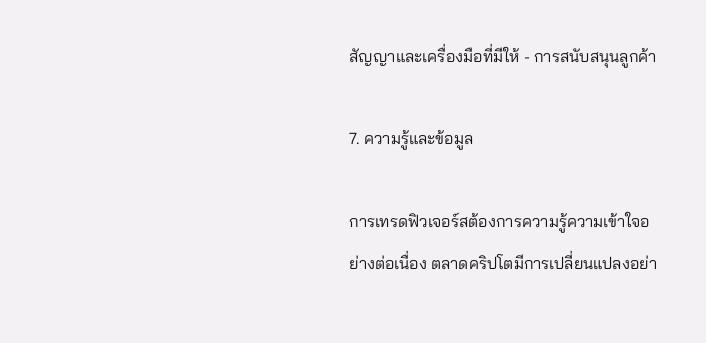สัญญาและเครื่องมือที่มีให้ - การสนับสนุนลูกค้า

7. ความรู้และข้อมูล

การเทรดฟิวเจอร์สต้องการความรู้ความเข้าใจอย่างต่อเนื่อง ตลาดคริปโตมีการเปลี่ยนแปลงอย่า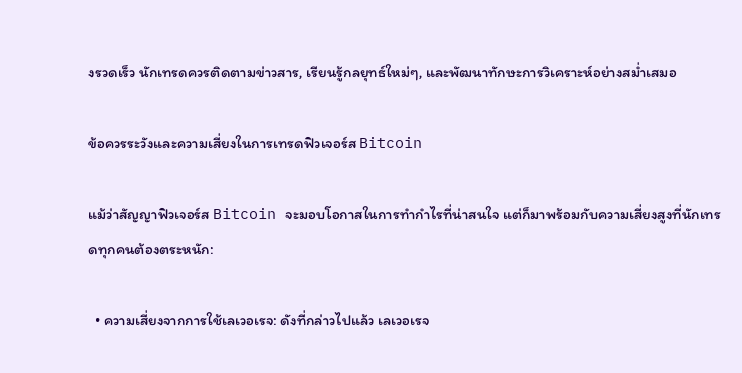งรวดเร็ว นักเทรดควรติดตามข่าวสาร, เรียนรู้กลยุทธ์ใหม่ๆ, และพัฒนาทักษะการวิเคราะห์อย่างสม่ำเสมอ

ข้อควรระวังและความเสี่ยงในการเทรดฟิวเจอร์ส Bitcoin

แม้ว่าสัญญาฟิวเจอร์ส Bitcoin จะมอบโอกาสในการทำกำไรที่น่าสนใจ แต่ก็มาพร้อมกับความเสี่ยงสูงที่นักเทรดทุกคนต้องตระหนัก:

  • ความเสี่ยงจากการใช้เลเวอเรจ: ดังที่กล่าวไปแล้ว เลเวอเรจ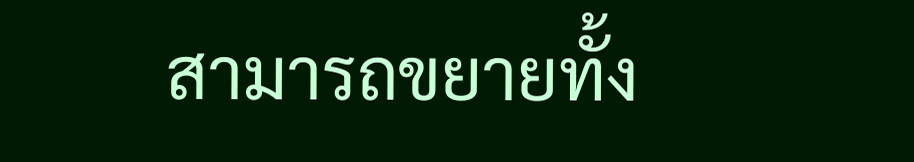สามารถขยายทั้ง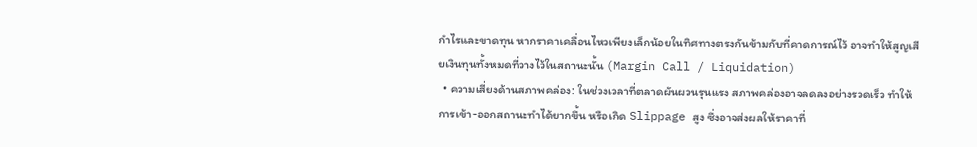กำไรและขาดทุน หากราคาเคลื่อนไหวเพียงเล็กน้อยในทิศทางตรงกันข้ามกับที่คาดการณ์ไว้ อาจทำให้สูญเสียเงินทุนทั้งหมดที่วางไว้ในสถานะนั้น (Margin Call / Liquidation)
  • ความเสี่ยงด้านสภาพคล่อง: ในช่วงเวลาที่ตลาดผันผวนรุนแรง สภาพคล่องอาจลดลงอย่างรวดเร็ว ทำให้การเข้า-ออกสถานะทำได้ยากขึ้น หรือเกิด Slippage สูง ซึ่งอาจส่งผลให้ราคาที่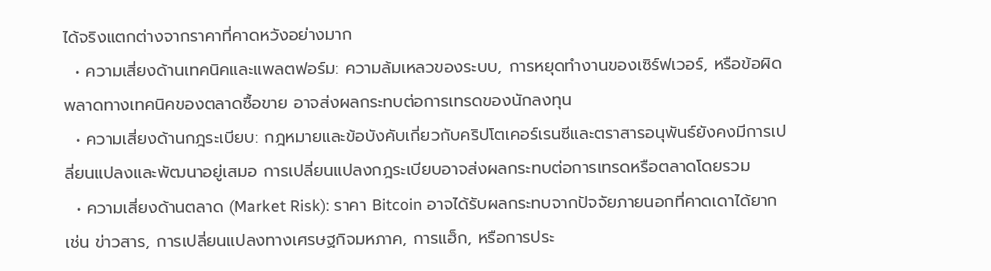ได้จริงแตกต่างจากราคาที่คาดหวังอย่างมาก
  • ความเสี่ยงด้านเทคนิคและแพลตฟอร์ม: ความล้มเหลวของระบบ, การหยุดทำงานของเซิร์ฟเวอร์, หรือข้อผิดพลาดทางเทคนิคของตลาดซื้อขาย อาจส่งผลกระทบต่อการเทรดของนักลงทุน
  • ความเสี่ยงด้านกฎระเบียบ: กฎหมายและข้อบังคับเกี่ยวกับคริปโตเคอร์เรนซีและตราสารอนุพันธ์ยังคงมีการเปลี่ยนแปลงและพัฒนาอยู่เสมอ การเปลี่ยนแปลงกฎระเบียบอาจส่งผลกระทบต่อการเทรดหรือตลาดโดยรวม
  • ความเสี่ยงด้านตลาด (Market Risk): ราคา Bitcoin อาจได้รับผลกระทบจากปัจจัยภายนอกที่คาดเดาได้ยาก เช่น ข่าวสาร, การเปลี่ยนแปลงทางเศรษฐกิจมหภาค, การแฮ็ก, หรือการประ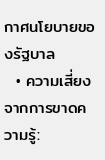กาศนโยบายของรัฐบาล
  • ความเสี่ยงจากการขาดความรู้: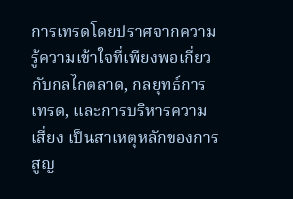การเทรดโดยปราศจากความรู้ความเข้าใจที่เพียงพอเกี่ยวกับกลไกตลาด, กลยุทธ์การเทรด, และการบริหารความเสี่ยง เป็นสาเหตุหลักของการสูญ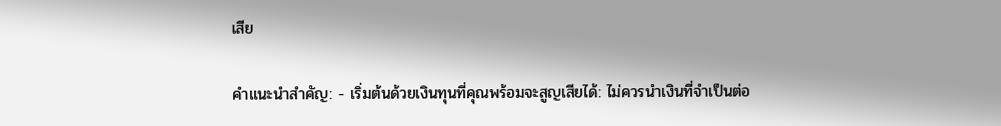เสีย

คำแนะนำสำคัญ: - เริ่มต้นด้วยเงินทุนที่คุณพร้อมจะสูญเสียได้: ไม่ควรนำเงินที่จำเป็นต่อ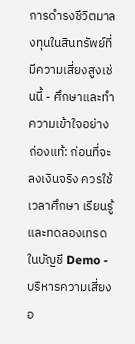การดำรงชีวิตมาลงทุนในสินทรัพย์ที่มีความเสี่ยงสูงเช่นนี้ - ศึกษาและทำความเข้าใจอย่างถ่องแท้: ก่อนที่จะลงเงินจริง ควรใช้เวลาศึกษา เรียนรู้ และทดลองเทรดในบัญชี Demo - บริหารความเสี่ยงอ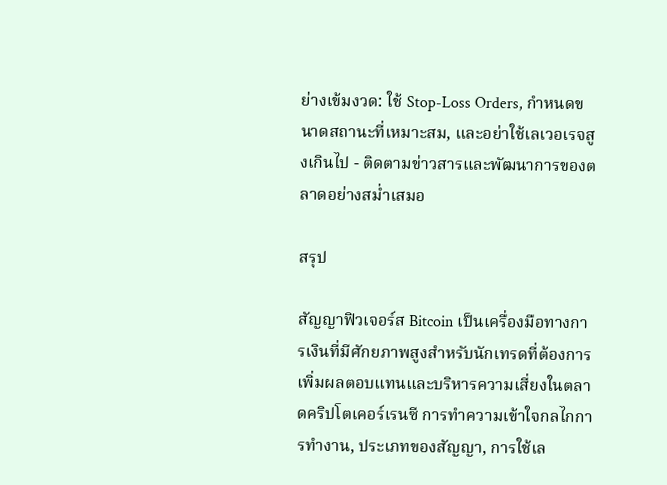ย่างเข้มงวด: ใช้ Stop-Loss Orders, กำหนดขนาดสถานะที่เหมาะสม, และอย่าใช้เลเวอเรจสูงเกินไป - ติดตามข่าวสารและพัฒนาการของตลาดอย่างสม่ำเสมอ

สรุป

สัญญาฟิวเจอร์ส Bitcoin เป็นเครื่องมือทางการเงินที่มีศักยภาพสูงสำหรับนักเทรดที่ต้องการเพิ่มผลตอบแทนและบริหารความเสี่ยงในตลาดคริปโตเคอร์เรนซี การทำความเข้าใจกลไกการทำงาน, ประเภทของสัญญา, การใช้เล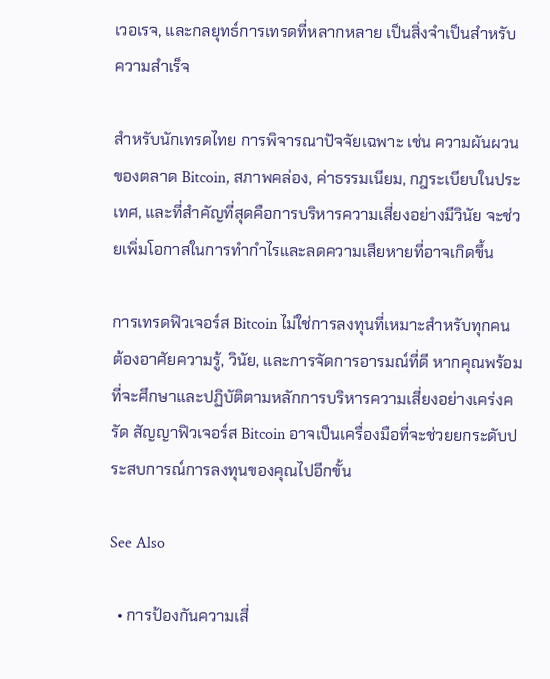เวอเรจ, และกลยุทธ์การเทรดที่หลากหลาย เป็นสิ่งจำเป็นสำหรับความสำเร็จ

สำหรับนักเทรดไทย การพิจารณาปัจจัยเฉพาะ เช่น ความผันผวนของตลาด Bitcoin, สภาพคล่อง, ค่าธรรมเนียม, กฎระเบียบในประเทศ, และที่สำคัญที่สุดคือการบริหารความเสี่ยงอย่างมีวินัย จะช่วยเพิ่มโอกาสในการทำกำไรและลดความเสียหายที่อาจเกิดขึ้น

การเทรดฟิวเจอร์ส Bitcoin ไม่ใช่การลงทุนที่เหมาะสำหรับทุกคน ต้องอาศัยความรู้, วินัย, และการจัดการอารมณ์ที่ดี หากคุณพร้อมที่จะศึกษาและปฏิบัติตามหลักการบริหารความเสี่ยงอย่างเคร่งครัด สัญญาฟิวเจอร์ส Bitcoin อาจเป็นเครื่องมือที่จะช่วยยกระดับประสบการณ์การลงทุนของคุณไปอีกขั้น

See Also

  • การป้องกันความเสี่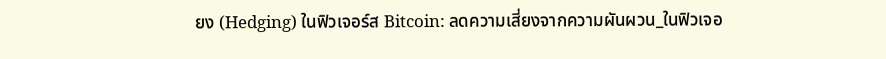ยง (Hedging) ในฟิวเจอร์ส Bitcoin: ลดความเสี่ยงจากความผันผวน_ในฟิวเจอ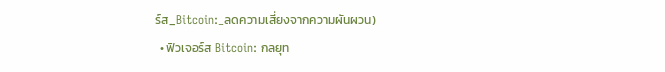ร์ส_Bitcoin:_ลดความเสี่ยงจากความผันผวน)
  • ฟิวเจอร์ส Bitcoin: กลยุท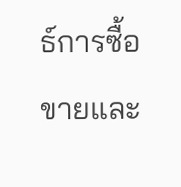ธ์การซื้อขายและ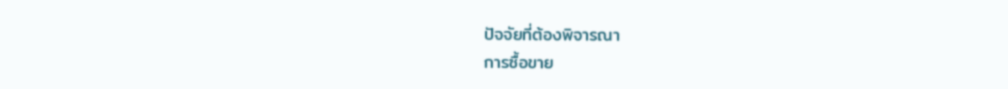ปัจจัยที่ต้องพิจารณา
การซื้อขาย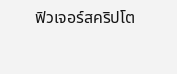ฟิวเจอร์สคริปโต